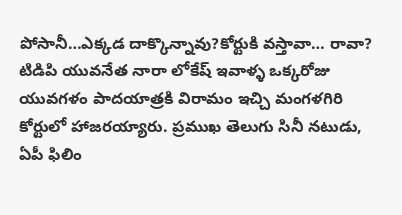పోసానీ…ఎక్కడ దాక్కొన్నావు?కోర్టుకి వస్తావా… రావా?
టిడిపి యువనేత నారా లోకేష్ ఇవాళ్ళ ఒక్కరోజు యువగళం పాదయాత్రకి విరామం ఇచ్చి మంగళగిరి కోర్టులో హాజరయ్యారు. ప్రముఖ తెలుగు సినీ నటుడు, ఏపీ ఫిలిం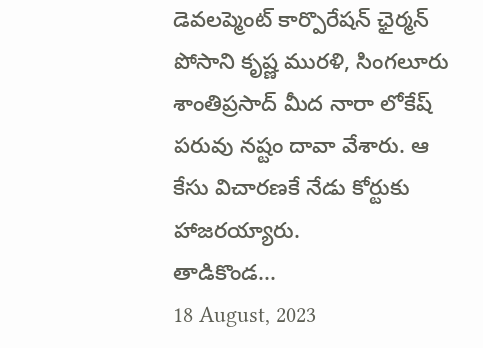డెవలప్మెంట్ కార్పొరేషన్ ఛైర్మన్ పోసాని కృష్ణ మురళి, సింగలూరు శాంతిప్రసాద్ మీద నారా లోకేష్ పరువు నష్టం దావా వేశారు. ఆ కేసు విచారణకే నేడు కోర్టుకు హాజరయ్యారు.
తాడికొండ...
18 August, 2023